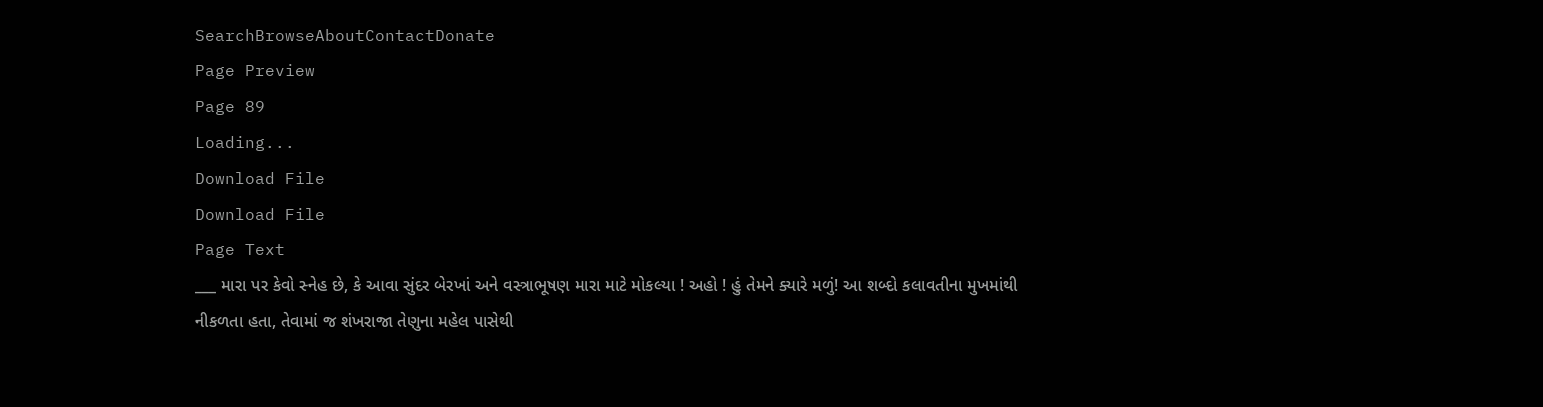SearchBrowseAboutContactDonate
Page Preview
Page 89
Loading...
Download File
Download File
Page Text
___ મારા પર કેવો સ્નેહ છે, કે આવા સુંદર બેરખાં અને વસ્ત્રાભૂષણ મારા માટે મોકલ્યા ! અહો ! હું તેમને ક્યારે મળું! આ શબ્દો કલાવતીના મુખમાંથી નીકળતા હતા, તેવામાં જ શંખરાજા તેણુના મહેલ પાસેથી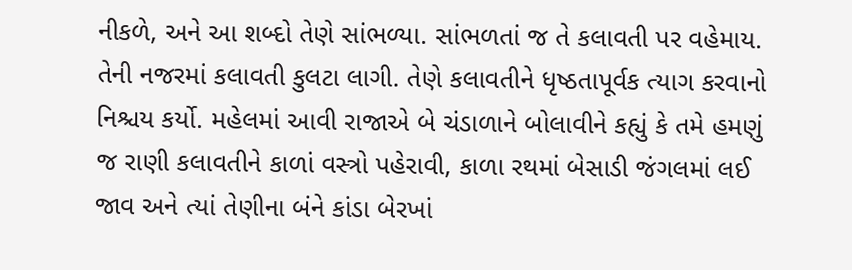નીકળે, અને આ શબ્દો તેણે સાંભળ્યા. સાંભળતાં જ તે કલાવતી પર વહેમાય. તેની નજરમાં કલાવતી કુલટા લાગી. તેણે કલાવતીને ધૃષ્ઠતાપૂર્વક ત્યાગ કરવાનો નિશ્ચય કર્યો. મહેલમાં આવી રાજાએ બે ચંડાળાને બોલાવીને કહ્યું કે તમે હમણું જ રાણી કલાવતીને કાળાં વસ્ત્રો પહેરાવી, કાળા રથમાં બેસાડી જંગલમાં લઈ જાવ અને ત્યાં તેણીના બંને કાંડા બેરખાં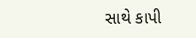સાથે કાપી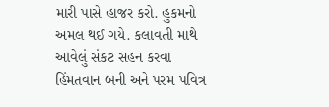મારી પાસે હાજર કરો. હુકમનો અમલ થઈ ગયે. કલાવતી માથે આવેલું સંકટ સહન કરવા હિંમતવાન બની અને પરમ પવિત્ર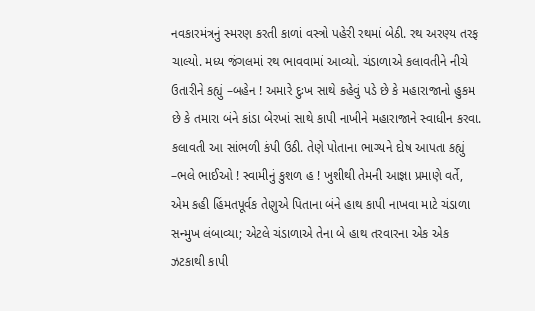નવકારમંત્રનું સ્મરણ કરતી કાળાં વસ્ત્રો પહેરી રથમાં બેઠી. રથ અરણ્ય તરફ ચાલ્યો. મધ્ય જંગલમાં રથ ભાવવામાં આવ્યો. ચંડાળાએ કલાવતીને નીચે ઉતારીને કહ્યું –બહેન ! અમારે દુઃખ સાથે કહેવું પડે છે કે મહારાજાનો હુકમ છે કે તમારા બંને કાંડા બેરખાં સાથે કાપી નાખીને મહારાજાને સ્વાધીન કરવા. કલાવતી આ સાંભળી કંપી ઉઠી. તેણે પોતાના ભાગ્યને દોષ આપતા કહ્યું –ભલે ભાઈઓ ! સ્વામીનું કુશળ હ ! ખુશીથી તેમની આજ્ઞા પ્રમાણે વર્તે, એમ કહી હિંમતપૂર્વક તેણુએ પિતાના બંને હાથ કાપી નાખવા માટે ચંડાળા સન્મુખ લંબાવ્યા; એટલે ચંડાળાએ તેના બે હાથ તરવારના એક એક ઝટકાથી કાપી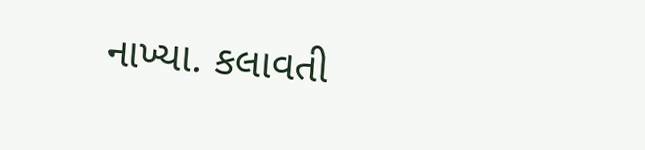નાખ્યા. કલાવતી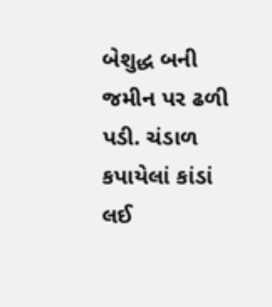બેશુદ્ધ બની જમીન પર ઢળી પડી. ચંડાળ કપાયેલાં કાંડાં લઈ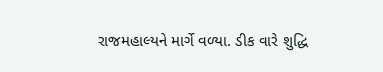રાજમહાલ્યને માર્ગે વળ્યા. ડીક વારે શુદ્ધિ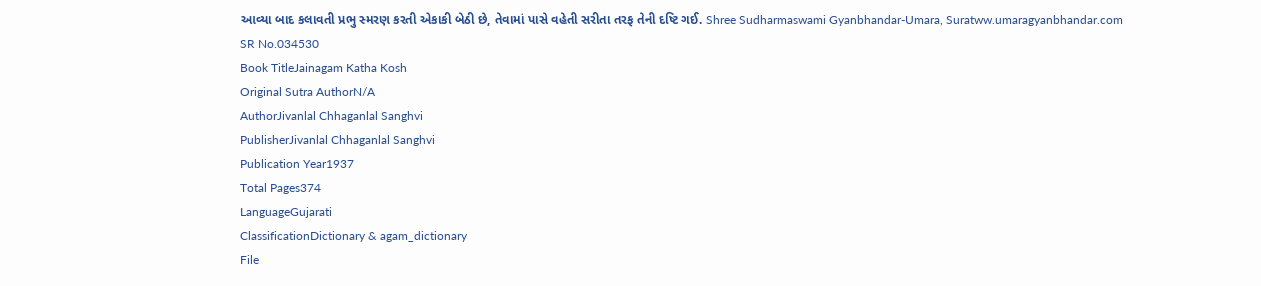આવ્યા બાદ કલાવતી પ્રભુ સ્મરણ કરતી એકાકી બેઠી છે, તેવામાં પાસે વહેતી સરીતા તરફ તેની દષ્ટિ ગઈ. Shree Sudharmaswami Gyanbhandar-Umara, Suratww.umaragyanbhandar.com
SR No.034530
Book TitleJainagam Katha Kosh
Original Sutra AuthorN/A
AuthorJivanlal Chhaganlal Sanghvi
PublisherJivanlal Chhaganlal Sanghvi
Publication Year1937
Total Pages374
LanguageGujarati
ClassificationDictionary & agam_dictionary
File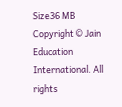Size36 MB
Copyright © Jain Education International. All rights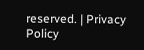reserved. | Privacy Policy